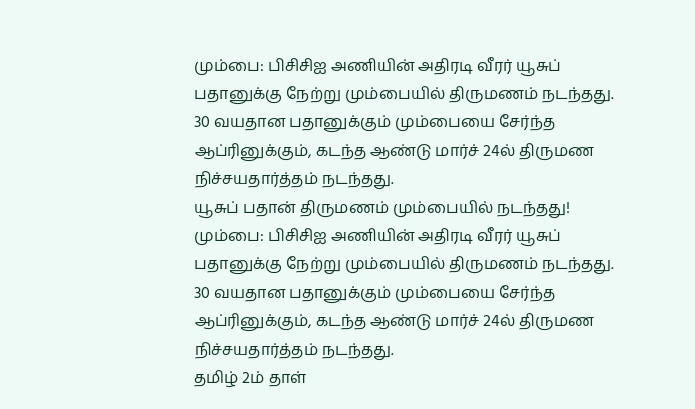மும்பை: பிசிசிஐ அணியின் அதிரடி வீரர் யூசுப் பதானுக்கு நேற்று மும்பையில் திருமணம் நடந்தது.
30 வயதான பதானுக்கும் மும்பையை சேர்ந்த
ஆப்ரினுக்கும், கடந்த ஆண்டு மார்ச் 24ல் திருமண நிச்சயதார்த்தம் நடந்தது.
யூசுப் பதான் திருமணம் மும்பையில் நடந்தது!
மும்பை: பிசிசிஐ அணியின் அதிரடி வீரர் யூசுப் பதானுக்கு நேற்று மும்பையில் திருமணம் நடந்தது.
30 வயதான பதானுக்கும் மும்பையை சேர்ந்த
ஆப்ரினுக்கும், கடந்த ஆண்டு மார்ச் 24ல் திருமண நிச்சயதார்த்தம் நடந்தது.
தமிழ் 2ம் தாள்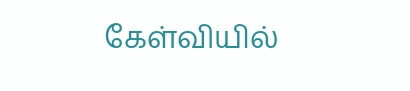கேள்வியில்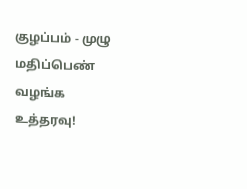குழப்பம் - முழு மதிப்பெண் வழங்க உத்தரவு!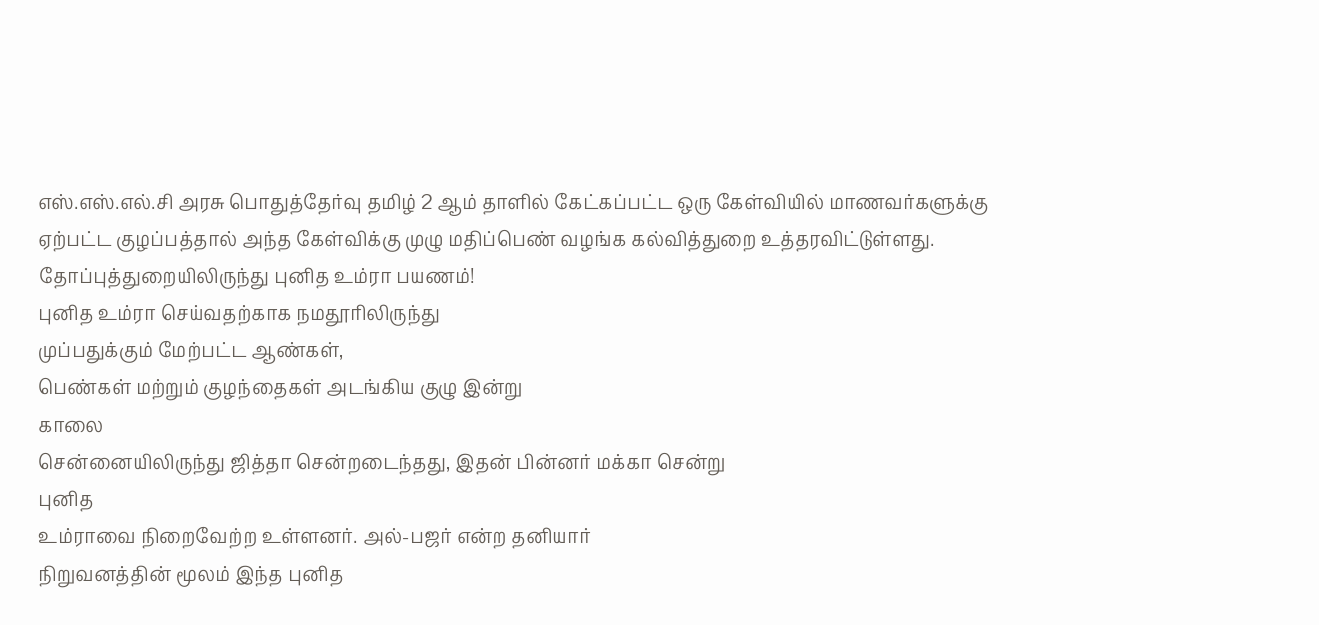எஸ்.எஸ்.எல்.சி அரசு பொதுத்தேர்வு தமிழ் 2 ஆம் தாளில் கேட்கப்பட்ட ஒரு கேள்வியில் மாணவர்களுக்கு
ஏற்பட்ட குழப்பத்தால் அந்த கேள்விக்கு முழு மதிப்பெண் வழங்க கல்வித்துறை உத்தரவிட்டுள்ளது.
தோப்புத்துறையிலிருந்து புனித உம்ரா பயணம்!
புனித உம்ரா செய்வதற்காக நமதூரிலிருந்து
முப்பதுக்கும் மேற்பட்ட ஆண்கள்,
பெண்கள் மற்றும் குழந்தைகள் அடங்கிய குழு இன்று
காலை
சென்னையிலிருந்து ஜித்தா சென்றடைந்தது, இதன் பின்னர் மக்கா சென்று
புனித
உம்ராவை நிறைவேற்ற உள்ளனர். அல்-பஜர் என்ற தனியார்
நிறுவனத்தின் மூலம் இந்த புனித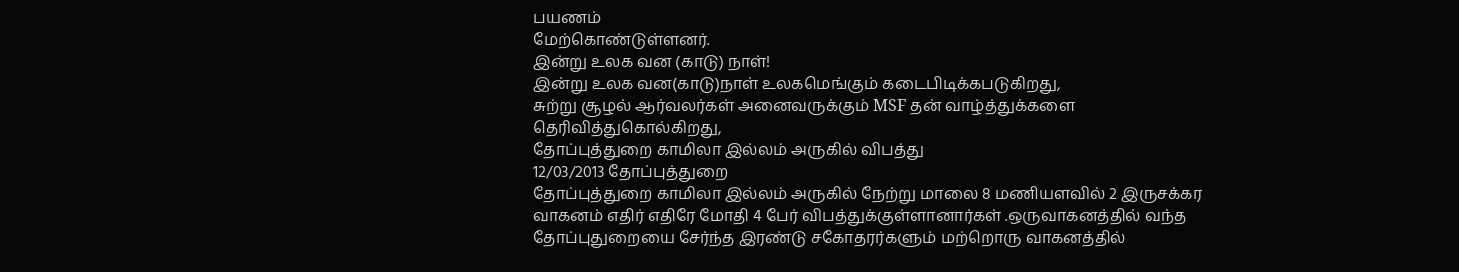பயணம்
மேற்கொண்டுள்ளனர்.
இன்று உலக வன (காடு) நாள்!
இன்று உலக வன(காடு)நாள் உலகமெங்கும் கடைபிடிக்கபடுகிறது,
சுற்று சூழல் ஆர்வலர்கள் அனைவருக்கும் MSF தன் வாழ்த்துக்களை தெரிவித்துகொல்கிறது,
தோப்புத்துறை காமிலா இல்லம் அருகில் விபத்து
12/03/2013 தோப்புத்துறை
தோப்புத்துறை காமிலா இல்லம் அருகில் நேற்று மாலை 8 மணியளவில் 2 இருசக்கர வாகனம் எதிர் எதிரே மோதி 4 பேர் விபத்துக்குள்ளானார்கள் .ஒருவாகனத்தில் வந்த தோப்புதுறையை சேர்ந்த இரண்டு சகோதரர்களும் மற்றொரு வாகனத்தில்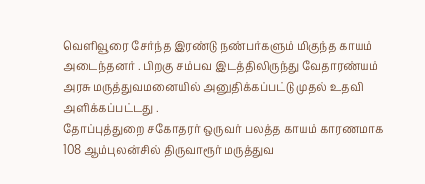வெளிவூரை சேர்ந்த இரண்டு நண்பர்களும் மிகுந்த காயம் அடைந்தனர் . பிறகு சம்பவ இடத்திலிருந்து வேதாரண்யம் அரசு மருத்துவமனையில் அனுதிக்கப்பட்டு முதல் உதவி அளிக்கப்பட்டது .
தோப்புத்துறை சகோதரர் ஒருவர் பலத்த காயம் காரணமாக 108 ஆம்புலன்சில் திருவாரூர் மருத்துவ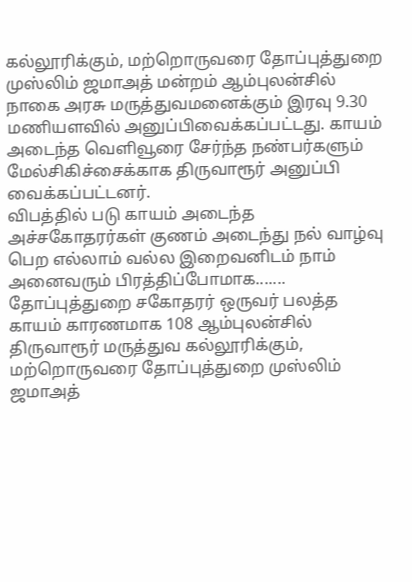கல்லூரிக்கும், மற்றொருவரை தோப்புத்துறை முஸ்லிம் ஜமாஅத் மன்றம் ஆம்புலன்சில் நாகை அரசு மருத்துவமனைக்கும் இரவு 9.30 மணியளவில் அனுப்பிவைக்கப்பட்டது. காயம் அடைந்த வெளிவூரை சேர்ந்த நண்பர்களும் மேல்சிகிச்சைக்காக திருவாரூர் அனுப்பி வைக்கப்பட்டனர்.
விபத்தில் படு காயம் அடைந்த அச்சகோதரர்கள் குணம் அடைந்து நல் வாழ்வு பெற எல்லாம் வல்ல இறைவனிடம் நாம் அனைவரும் பிரத்திப்போமாக.......
தோப்புத்துறை சகோதரர் ஒருவர் பலத்த காயம் காரணமாக 108 ஆம்புலன்சில் திருவாரூர் மருத்துவ கல்லூரிக்கும், மற்றொருவரை தோப்புத்துறை முஸ்லிம் ஜமாஅத்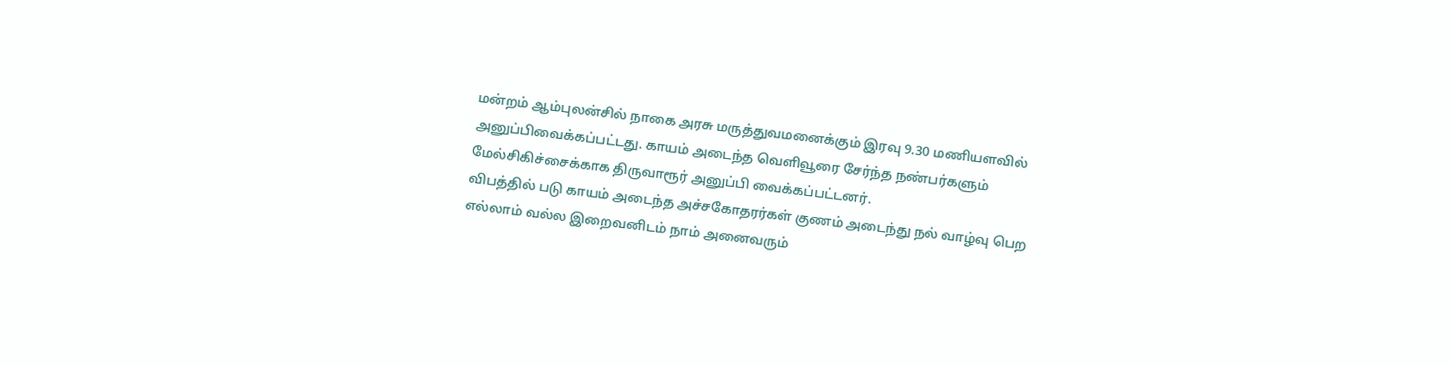மன்றம் ஆம்புலன்சில் நாகை அரசு மருத்துவமனைக்கும் இரவு 9.30 மணியளவில் அனுப்பிவைக்கப்பட்டது. காயம் அடைந்த வெளிவூரை சேர்ந்த நண்பர்களும் மேல்சிகிச்சைக்காக திருவாரூர் அனுப்பி வைக்கப்பட்டனர்.
விபத்தில் படு காயம் அடைந்த அச்சகோதரர்கள் குணம் அடைந்து நல் வாழ்வு பெற எல்லாம் வல்ல இறைவனிடம் நாம் அனைவரும்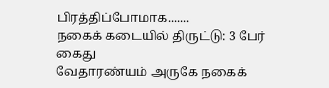பிரத்திப்போமாக.......
நகைக் கடையில் திருட்டு: 3 பேர் கைது
வேதாரண்யம் அருகே நகைக்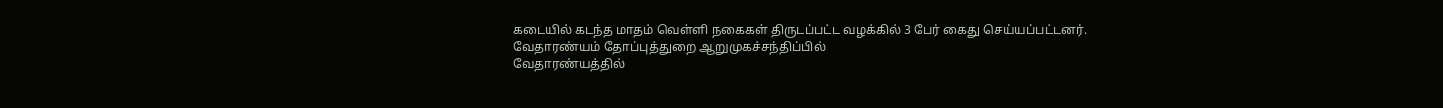கடையில் கடந்த மாதம் வெள்ளி நகைகள் திருடப்பட்ட வழக்கில் 3 பேர் கைது செய்யப்பட்டனர்.
வேதாரண்யம் தோப்புத்துறை ஆறுமுகச்சந்திப்பில்
வேதாரண்யத்தில்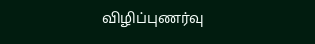விழிப்புணர்வு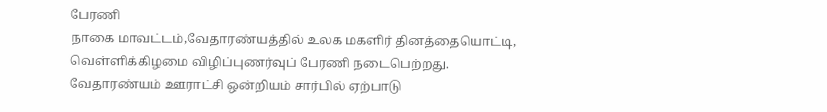பேரணி
நாகை மாவட்டம்,வேதாரண்யத்தில் உலக மகளிர் தினத்தையொட்டி, வெள்ளிக்கிழமை விழிப்புணர்வுப் பேரணி நடைபெற்றது.
வேதாரண்யம் ஊராட்சி ஒன்றியம் சார்பில் ஏற்பாடு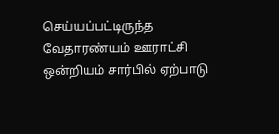செய்யப்பட்டிருந்த
வேதாரண்யம் ஊராட்சி ஒன்றியம் சார்பில் ஏற்பாடு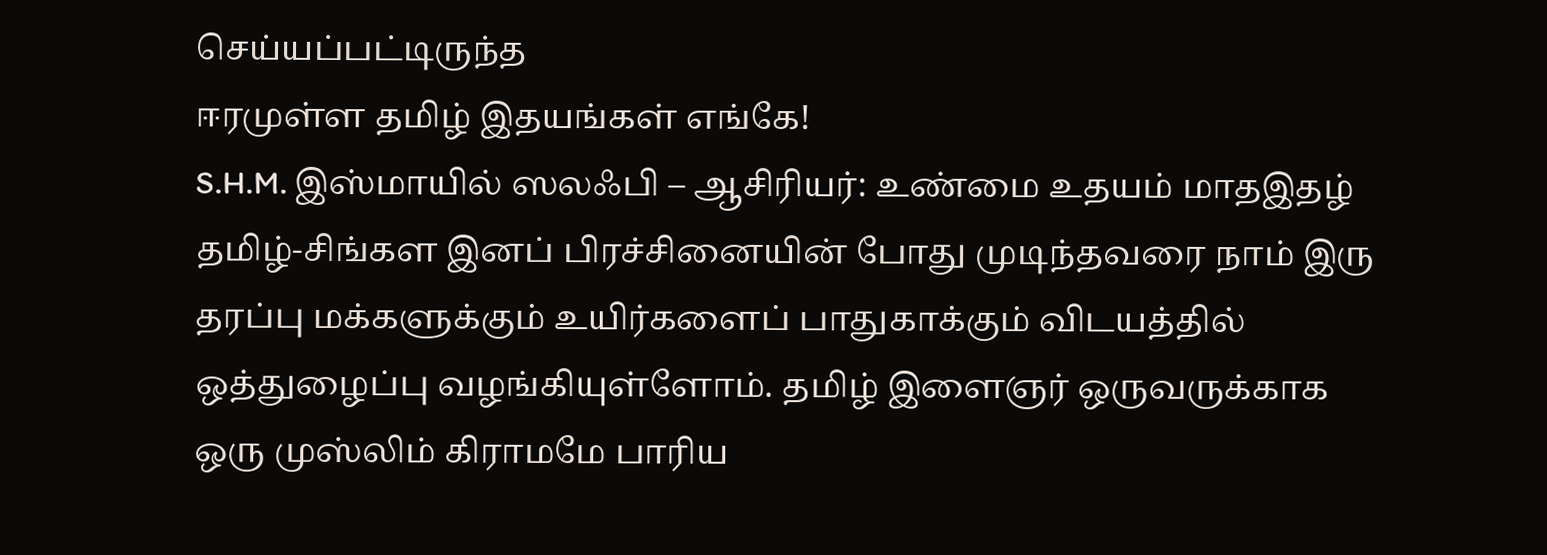செய்யப்பட்டிருந்த
ஈரமுள்ள தமிழ் இதயங்கள் எங்கே!
S.H.M. இஸ்மாயில் ஸலஃபி – ஆசிரியர்: உண்மை உதயம் மாதஇதழ்
தமிழ்-சிங்கள இனப் பிரச்சினையின் போது முடிந்தவரை நாம் இரு தரப்பு மக்களுக்கும் உயிர்களைப் பாதுகாக்கும் விடயத்தில் ஒத்துழைப்பு வழங்கியுள்ளோம். தமிழ் இளைஞர் ஒருவருக்காக ஒரு முஸ்லிம் கிராமமே பாரிய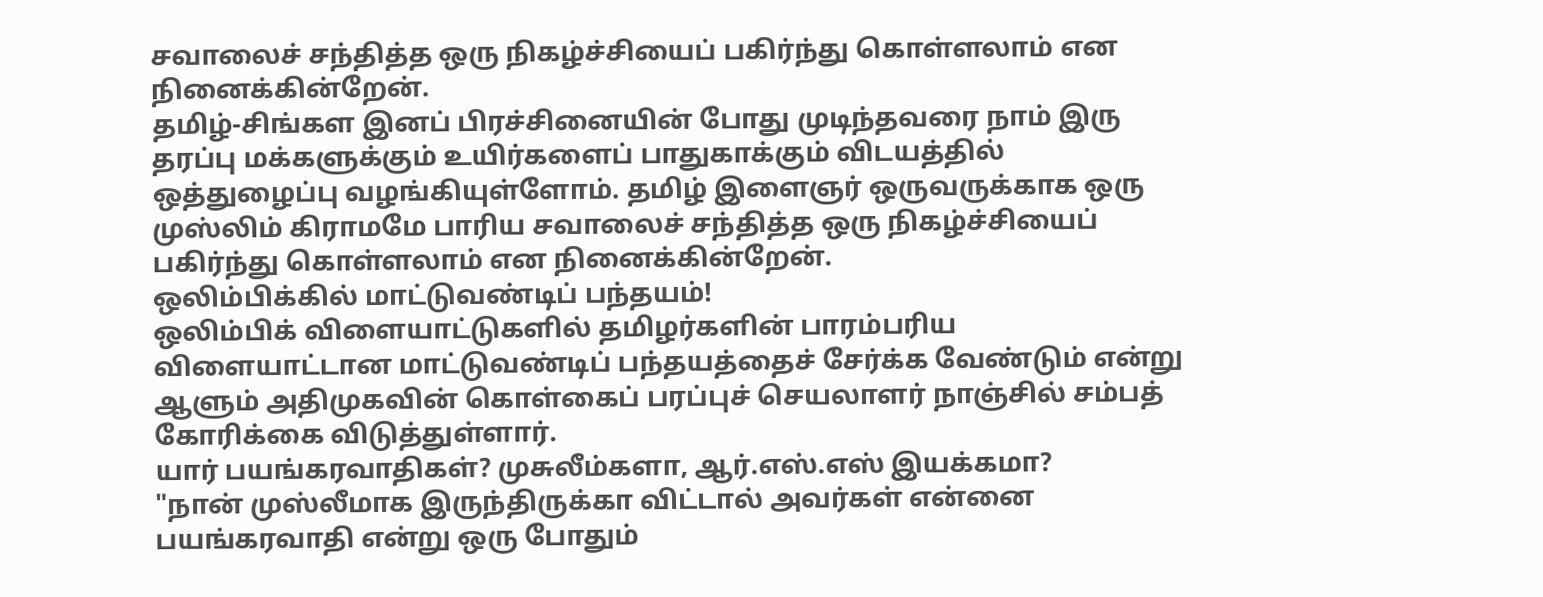சவாலைச் சந்தித்த ஒரு நிகழ்ச்சியைப் பகிர்ந்து கொள்ளலாம் என நினைக்கின்றேன்.
தமிழ்-சிங்கள இனப் பிரச்சினையின் போது முடிந்தவரை நாம் இரு தரப்பு மக்களுக்கும் உயிர்களைப் பாதுகாக்கும் விடயத்தில் ஒத்துழைப்பு வழங்கியுள்ளோம். தமிழ் இளைஞர் ஒருவருக்காக ஒரு முஸ்லிம் கிராமமே பாரிய சவாலைச் சந்தித்த ஒரு நிகழ்ச்சியைப் பகிர்ந்து கொள்ளலாம் என நினைக்கின்றேன்.
ஒலிம்பிக்கில் மாட்டுவண்டிப் பந்தயம்!
ஒலிம்பிக் விளையாட்டுகளில் தமிழர்களின் பாரம்பரிய விளையாட்டான மாட்டுவண்டிப் பந்தயத்தைச் சேர்க்க வேண்டும் என்று ஆளும் அதிமுகவின் கொள்கைப் பரப்புச் செயலாளர் நாஞ்சில் சம்பத் கோரிக்கை விடுத்துள்ளார்.
யார் பயங்கரவாதிகள்? முசுலீம்களா, ஆர்.எஸ்.எஸ் இயக்கமா?
"நான் முஸ்லீமாக இருந்திருக்கா விட்டால் அவர்கள் என்னை பயங்கரவாதி என்று ஒரு போதும்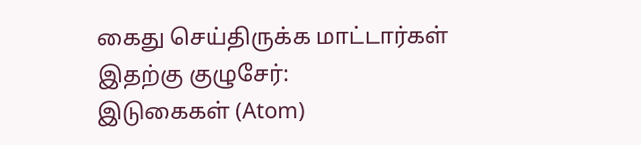கைது செய்திருக்க மாட்டார்கள்
இதற்கு குழுசேர்:
இடுகைகள் (Atom)